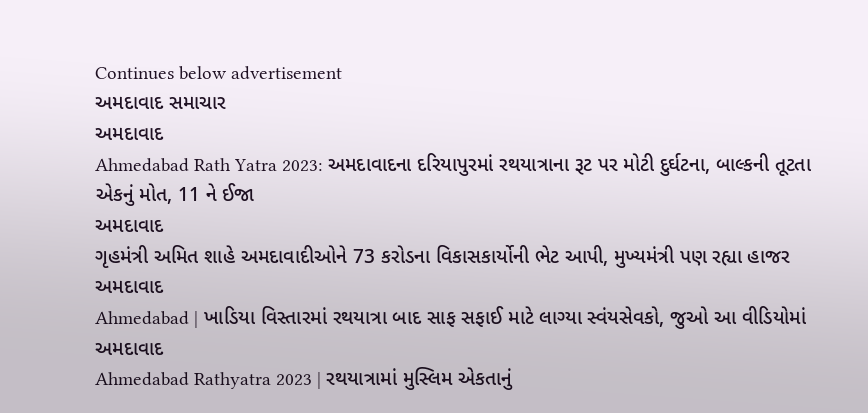Continues below advertisement
અમદાવાદ સમાચાર
અમદાવાદ
Ahmedabad Rath Yatra 2023: અમદાવાદના દરિયાપુરમાં રથયાત્રાના રૂટ પર મોટી દુર્ઘટના, બાલ્કની તૂટતા એકનું મોત, 11 ને ઈજા
અમદાવાદ
ગૃહમંત્રી અમિત શાહે અમદાવાદીઓને 73 કરોડના વિકાસકાર્યોની ભેટ આપી, મુખ્યમંત્રી પણ રહ્યા હાજર
અમદાવાદ
Ahmedabad | ખાડિયા વિસ્તારમાં રથયાત્રા બાદ સાફ સફાઈ માટે લાગ્યા સ્વંયસેવકો, જુઓ આ વીડિયોમાં
અમદાવાદ
Ahmedabad Rathyatra 2023 | રથયાત્રામાં મુસ્લિમ એકતાનું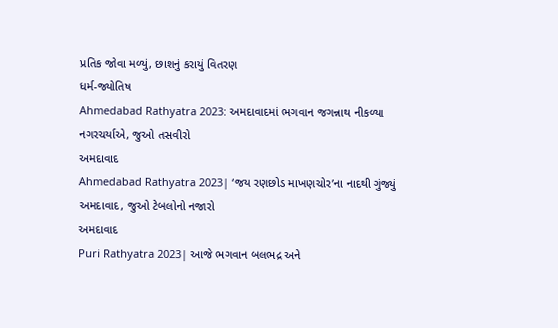પ્રતિક જોવા મળ્યું, છાશનું કરાયું વિતરણ
ધર્મ-જ્યોતિષ
Ahmedabad Rathyatra 2023: અમદાવાદમાં ભગવાન જગન્નાથ નીકળ્યા નગરચર્યાએ, જુઓ તસવીરો
અમદાવાદ
Ahmedabad Rathyatra 2023| ‘જય રણછોડ માખણચોર’ના નાદથી ગુંજ્યું અમદાવાદ, જુઓ ટેબલોનો નજારો
અમદાવાદ
Puri Rathyatra 2023| આજે ભગવાન બલભદ્ર અને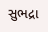સુભદ્રા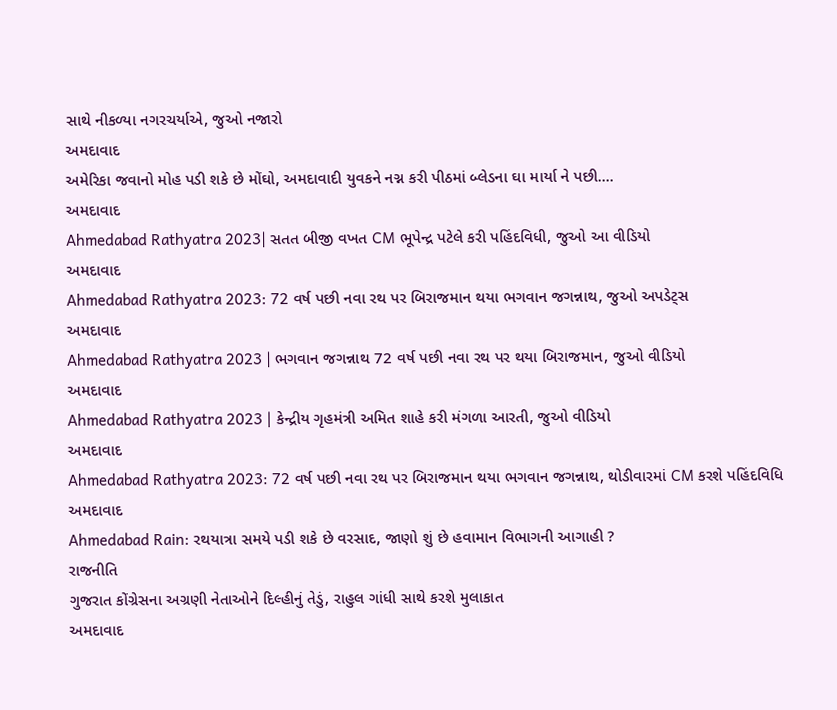સાથે નીકળ્યા નગરચર્યાએ, જુઓ નજારો
અમદાવાદ
અમેરિકા જવાનો મોહ પડી શકે છે મોંઘો, અમદાવાદી યુવકને નગ્ન કરી પીઠમાં બ્લેડના ઘા માર્યા ને પછી....
અમદાવાદ
Ahmedabad Rathyatra 2023| સતત બીજી વખત CM ભૂપેન્દ્ર પટેલે કરી પહિંદવિધી, જુઓ આ વીડિયો
અમદાવાદ
Ahmedabad Rathyatra 2023: 72 વર્ષ પછી નવા રથ પર બિરાજમાન થયા ભગવાન જગન્નાથ, જુઓ અપડેટ્સ
અમદાવાદ
Ahmedabad Rathyatra 2023 | ભગવાન જગન્નાથ 72 વર્ષ પછી નવા રથ પર થયા બિરાજમાન, જુઓ વીડિયો
અમદાવાદ
Ahmedabad Rathyatra 2023 | કેન્દ્રીય ગૃહમંત્રી અમિત શાહે કરી મંગળા આરતી, જુઓ વીડિયો
અમદાવાદ
Ahmedabad Rathyatra 2023: 72 વર્ષ પછી નવા રથ પર બિરાજમાન થયા ભગવાન જગન્નાથ, થોડીવારમાં CM કરશે પહિંદવિધિ
અમદાવાદ
Ahmedabad Rain: રથયાત્રા સમયે પડી શકે છે વરસાદ, જાણો શું છે હવામાન વિભાગની આગાહી ?
રાજનીતિ
ગુજરાત કોંગ્રેસના અગ્રણી નેતાઓને દિલ્હીનું તેડું, રાહુલ ગાંધી સાથે કરશે મુલાકાત
અમદાવાદ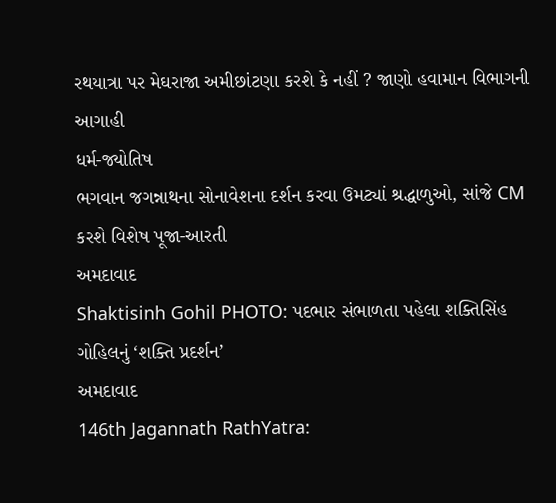રથયાત્રા પર મેઘરાજા અમીછાંટણા કરશે કે નહીં ? જાણો હવામાન વિભાગની આગાહી
ધર્મ-જ્યોતિષ
ભગવાન જગન્નાથના સોનાવેશના દર્શન કરવા ઉમટ્યાં શ્રદ્ધાળુઓ, સાંજે CM કરશે વિશેષ પૂજા-આરતી
અમદાવાદ
Shaktisinh Gohil PHOTO: પદભાર સંભાળતા પહેલા શક્તિસિંહ ગોહિલનું ‘શક્તિ પ્રદર્શન’
અમદાવાદ
146th Jagannath RathYatra: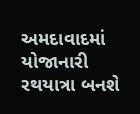અમદાવાદમાં યોજાનારી રથયાત્રા બનશે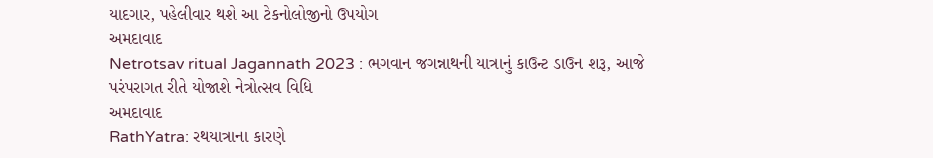યાદગાર, પહેલીવાર થશે આ ટેકનોલોજીનો ઉપયોગ
અમદાવાદ
Netrotsav ritual Jagannath 2023 : ભગવાન જગન્નાથની યાત્રાનું કાઉન્ટ ડાઉન શરૂ, આજે પરંપરાગત રીતે યોજાશે નેત્રોત્સવ વિધિ
અમદાવાદ
RathYatra: રથયાત્રાના કારણે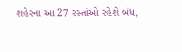શહેરના આ 27 રસ્તાંઓ રહેશે બંધ,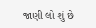જાણી લો શું છે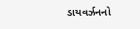ડાયવર્ઝનનો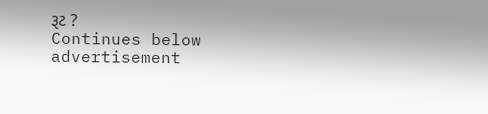રૂટ ?
Continues below advertisement